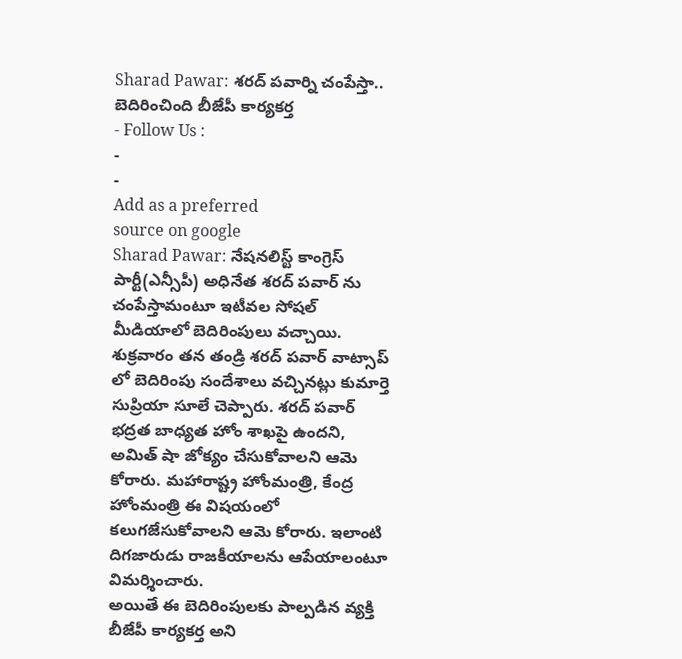Sharad Pawar: శరద్ పవార్ని చంపేస్తా.. బెదిరించింది బీజేపీ కార్యకర్త
- Follow Us :
-
-
Add as a preferred
source on google
Sharad Pawar: నేషనలిస్ట్ కాంగ్రెస్ పార్టీ(ఎన్సీపీ) అధినేత శరద్ పవార్ ను చంపేస్తామంటూ ఇటీవల సోషల్ మీడియాలో బెదిరింపులు వచ్చాయి. శుక్రవారం తన తండ్రి శరద్ పవార్ వాట్సాప్ లో బెదిరింపు సందేశాలు వచ్చినట్లు కుమార్తె సుప్రియా సూలే చెప్పారు. శరద్ పవార్ భద్రత బాధ్యత హోం శాఖపై ఉందని, అమిత్ షా జోక్యం చేసుకోవాలని ఆమె కోరారు. మహారాష్ట్ర హోంమంత్రి, కేంద్ర హోంమంత్రి ఈ విషయంలో కలుగజేసుకోవాలని ఆమె కోరారు. ఇలాంటి దిగజారుడు రాజకీయాలను ఆపేయాలంటూ విమర్శించారు.
అయితే ఈ బెదిరింపులకు పాల్పడిన వ్యక్తి బీజేపీ కార్యకర్త అని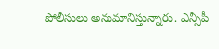పోలీసులు అనుమానిస్తున్నారు. ఎన్సీపీ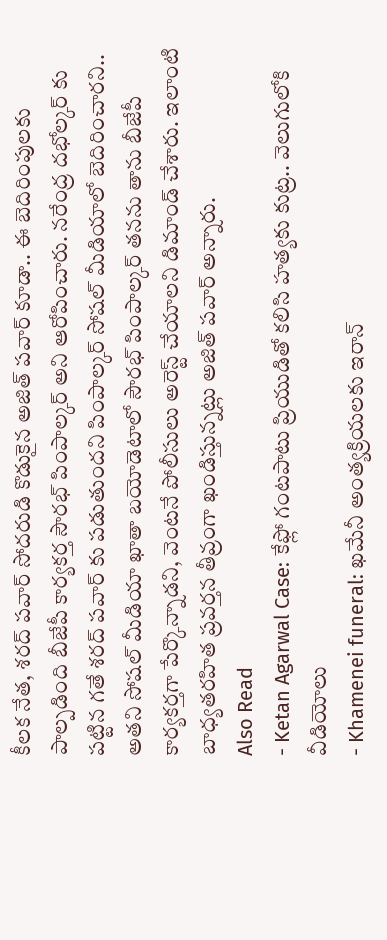కీలక నేత, శరద్ పవార్ సోదరుడి కొడుకైన అజిత్ పవార్ కూడా.. ఈ బెదిరింపులకు పాల్పడింది బీజేపీ కార్యకర్త సౌరభ్ పింపాల్కర్ అని ఆరోపించారు. నరేంద్ర దభోల్కర్ కు పట్టిన గతే శరద్ పవార్ కు పడుతుందని పింపాల్కర్ సోషల్ మీడియాలో బెదిరించారని.. అతని సోషల్ మీడియా ఖాతా బయోడెటాలో సౌరభ్ పింపాల్కర్ తనను తాను బీజేపీ కార్యకర్తగా పేర్కొన్నాడని, వెంటనే పోలీసులు అరెస్ట్ చేయాలని డిమాండ్ చేశారు. ఇలాంటి బాధ్యతరహిత ప్రవర్తన తీవ్రంగా ఖండిస్తున్నట్లు అజిత్ పవార్ అన్నారు.
Also Read
- Ketan Agarwal Case: కేఫ్లో గంటపాటు ప్రియుడితో కలిసి హత్యకు కుట్ర.. వెలుగులోకి వీడియోలు
- Khamenei funeral: ఖమేనీ అంత్యక్రియలకు ఇరాన్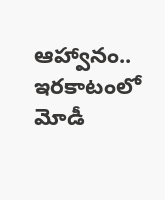ఆహ్వానం.. ఇరకాటంలో మోడీ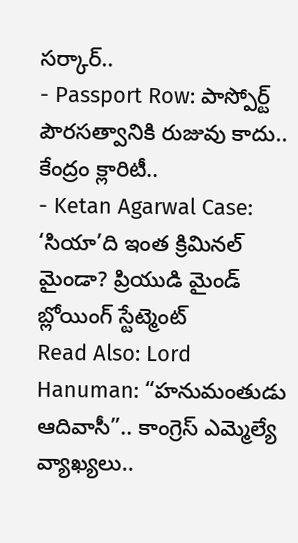సర్కార్..
- Passport Row: పాస్పోర్ట్ పౌరసత్వానికి రుజువు కాదు.. కేంద్రం క్లారిటీ..
- Ketan Agarwal Case: ‘సియా’ది ఇంత క్రిమినల్ మైండా? ప్రియుడి మైండ్ బ్లోయింగ్ స్టేట్మెంట్
Read Also: Lord Hanuman: “హనుమంతుడు ఆదివాసీ”.. కాంగ్రెస్ ఎమ్మెల్యే వ్యాఖ్యలు..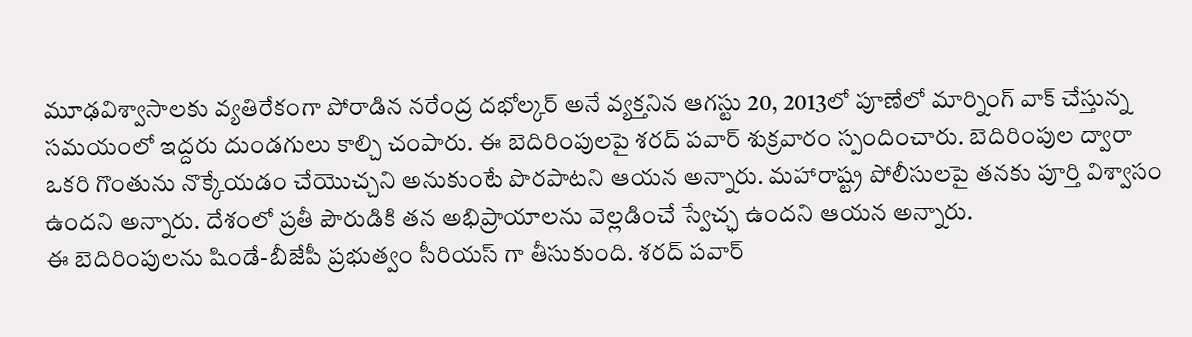మూఢవిశ్వాసాలకు వ్యతిరేకంగా పోరాడిన నరేంద్ర దభోల్కర్ అనే వ్యక్తనిన ఆగస్టు 20, 2013లో పూణేలో మార్నింగ్ వాక్ చేస్తున్న సమయంలో ఇద్దరు దుండగులు కాల్చి చంపారు. ఈ బెదిరింపులపై శరద్ పవార్ శుక్రవారం స్పందించారు. బెదిరింపుల ద్వారా ఒకరి గొంతును నొక్కేయడం చేయొచ్చని అనుకుంటే పొరపాటని ఆయన అన్నారు. మహారాష్ట్ర పోలీసులపై తనకు పూర్తి విశ్వాసం ఉందని అన్నారు. దేశంలో ప్రతీ పౌరుడికి తన అభిప్రాయాలను వెల్లడించే స్వేచ్ఛ ఉందని ఆయన అన్నారు.
ఈ బెదిరింపులను షిండే-బీజేపీ ప్రభుత్వం సీరియస్ గా తీసుకుంది. శరద్ పవార్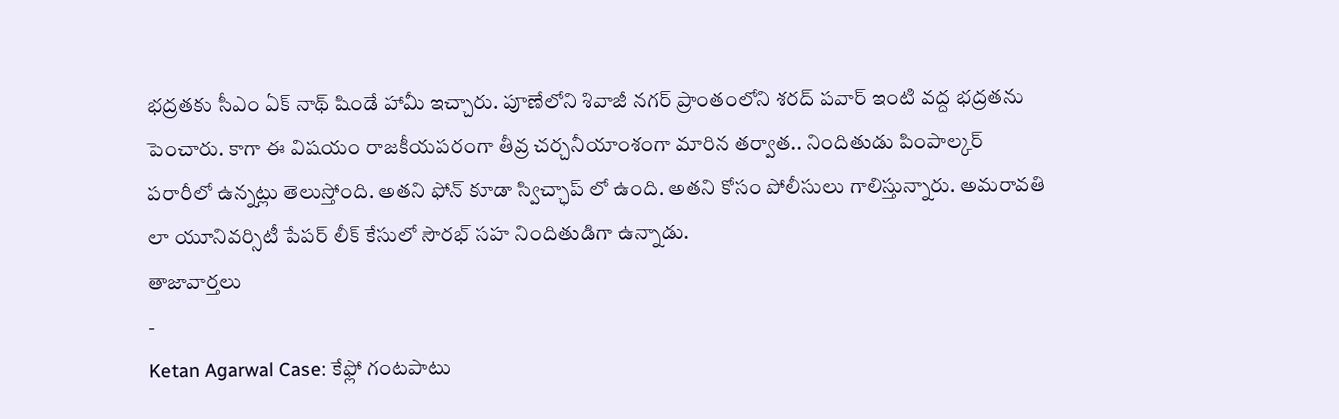భద్రతకు సీఎం ఏక్ నాథ్ షిండే హామీ ఇచ్చారు. పూణేలోని శివాజీ నగర్ ప్రాంతంలోని శరద్ పవార్ ఇంటి వద్ద భద్రతను పెంచారు. కాగా ఈ విషయం రాజకీయపరంగా తీవ్ర చర్చనీయాంశంగా మారిన తర్వాత.. నిందితుడు పింపాల్కర్ పరారీలో ఉన్నట్లు తెలుస్తోంది. అతని ఫోన్ కూడా స్విచ్ఛాప్ లో ఉంది. అతని కోసం పోలీసులు గాలిస్తున్నారు. అమరావతి లా యూనివర్సిటీ పేపర్ లీక్ కేసులో సౌరభ్ సహ నిందితుడిగా ఉన్నాడు.
తాజావార్తలు
-
Ketan Agarwal Case: కేఫ్లో గంటపాటు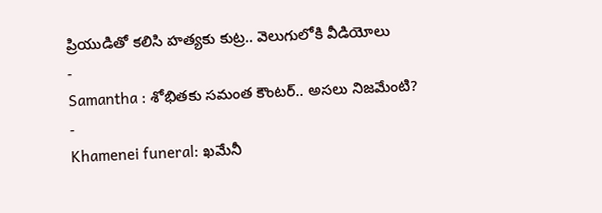ప్రియుడితో కలిసి హత్యకు కుట్ర.. వెలుగులోకి వీడియోలు
-
Samantha : శోభితకు సమంత కౌంటర్.. అసలు నిజమేంటి?
-
Khamenei funeral: ఖమేనీ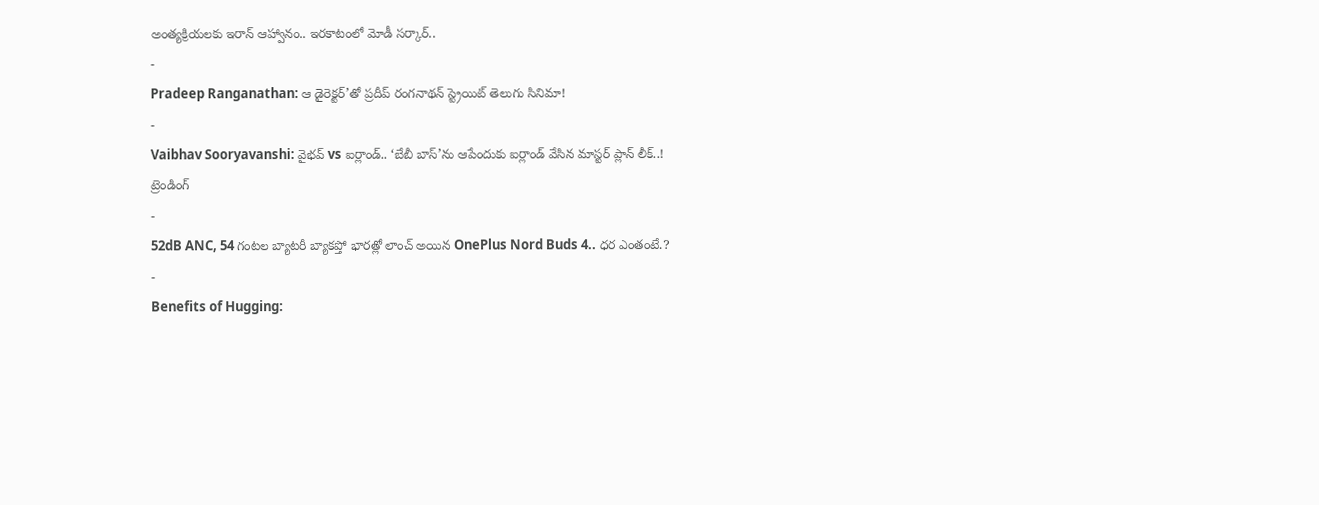అంత్యక్రియలకు ఇరాన్ ఆహ్వానం.. ఇరకాటంలో మోడీ సర్కార్..
-
Pradeep Ranganathan: ఆ డైరెక్టర్’తో ప్రదీప్ రంగనాథన్ స్ట్రెయిట్ తెలుగు సినిమా!
-
Vaibhav Sooryavanshi: వైభవ్ vs ఐర్లాండ్.. ‘బేబీ బాస్’ను ఆపేందుకు ఐర్లాండ్ వేసిన మాస్టర్ ప్లాన్ లీక్..!
ట్రెండింగ్
-
52dB ANC, 54 గంటల బ్యాటరీ బ్యాకప్తో భారత్లో లాంచ్ అయిన OnePlus Nord Buds 4.. ధర ఎంతంటే.?
-
Benefits of Hugging: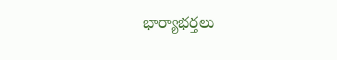భార్యాభర్తలు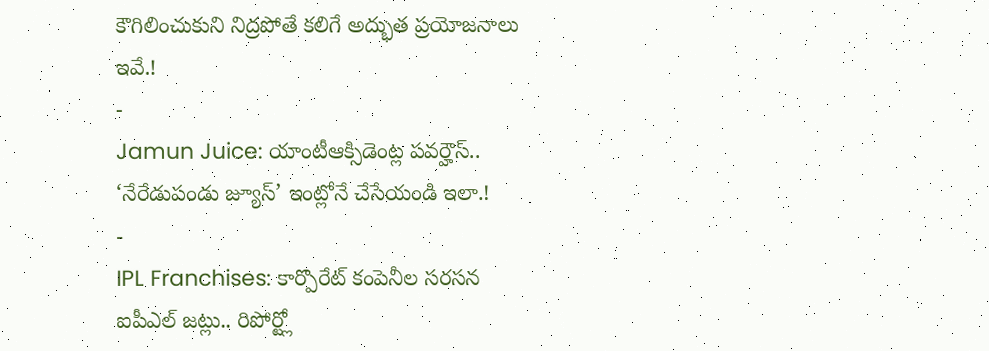కౌగిలించుకుని నిద్రపోతే కలిగే అద్భుత ప్రయోజనాలు ఇవే.!
-
Jamun Juice: యాంటీఆక్సిడెంట్ల పవర్హౌస్.. ‘నేరేడుపండు జ్యూస్’ ఇంట్లోనే చేసేయండి ఇలా.!
-
IPL Franchises: కార్పొరేట్ కంపెనీల సరసన ఐపీఎల్ జట్లు.. రిపోర్ట్లో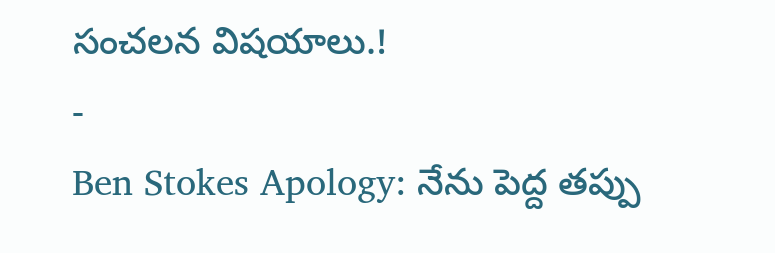సంచలన విషయాలు.!
-
Ben Stokes Apology: నేను పెద్ద తప్పు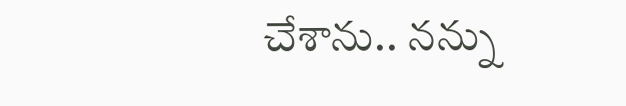చేశాను.. నన్ను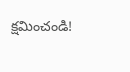క్షమించండి!